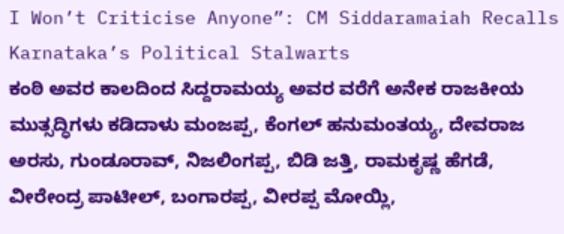I Won’t Criticise Anyone”: CM Siddaramaiah Recalls Karnataka’s Political Stalwarts
ಕಂಠಿ ಅವರ ಕಾಲದಿಂದ ಸಿದ್ದರಾಮಯ್ಯ ಅವರ ವರೆಗೆ ಅನೇಕ ರಾಜಕೀಯ ಮುತ್ಸದ್ಧಿಗಳು ಕಡಿದಾಳು ಮಂಜಪ್ಪ, ಕೆಂಗಲ್ ಹನುಮಂತಯ್ಯ, ದೇವರಾಜ ಅರಸು, ಗುಂಡೂರಾವ್, ನಿಜಲಿಂಗಪ್ಪ, ಬಿಡಿ ಜತ್ತಿ, ರಾಮಕೃಷ್ಣ ಹೆಗಡೆ, ವೀರೇಂದ್ರ ಪಾಟೀಲ್, ಬಂಗಾರಪ್ಪ, ವೀರಪ್ಪ ಮೋಯ್ಲಿ,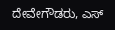ದೇವೇಗೌಡರು, ಎಸ್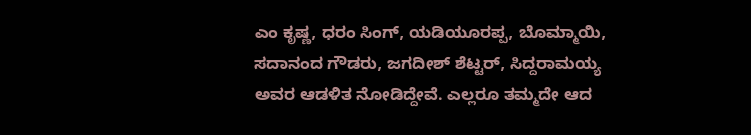ಎಂ ಕೃಷ್ಣ, ಧರಂ ಸಿಂಗ್, ಯಡಿಯೂರಪ್ಪ, ಬೊಮ್ಮಾಯಿ, ಸದಾನಂದ ಗೌಡರು, ಜಗದೀಶ್ ಶೆಟ್ಟರ್, ಸಿದ್ದರಾಮಯ್ಯ ಅವರ ಆಡಳಿತ ನೋಡಿದ್ದೇವೆ. ಎಲ್ಲರೂ ತಮ್ಮದೇ ಆದ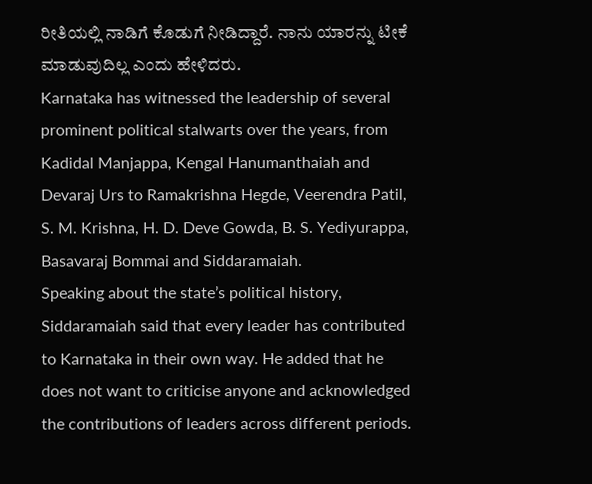ರೀತಿಯಲ್ಲಿ ನಾಡಿಗೆ ಕೊಡುಗೆ ನೀಡಿದ್ದಾರೆ. ನಾನು ಯಾರನ್ನು ಟೀಕೆ ಮಾಡುವುದಿಲ್ಲ ಎಂದು ಹೇಳಿದರು.
Karnataka has witnessed the leadership of several prominent political stalwarts over the years, from Kadidal Manjappa, Kengal Hanumanthaiah and Devaraj Urs to Ramakrishna Hegde, Veerendra Patil, S. M. Krishna, H. D. Deve Gowda, B. S. Yediyurappa, Basavaraj Bommai and Siddaramaiah.
Speaking about the state’s political history, Siddaramaiah said that every leader has contributed to Karnataka in their own way. He added that he does not want to criticise anyone and acknowledged the contributions of leaders across different periods.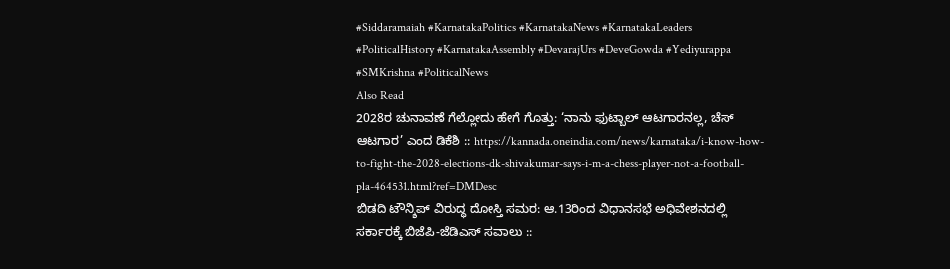#Siddaramaiah #KarnatakaPolitics #KarnatakaNews #KarnatakaLeaders #PoliticalHistory #KarnatakaAssembly #DevarajUrs #DeveGowda #Yediyurappa #SMKrishna #PoliticalNews
Also Read
2028ರ ಚುನಾವಣೆ ಗೆಲ್ಲೋದು ಹೇಗೆ ಗೊತ್ತು: ‘ನಾನು ಫುಟ್ಬಾಲ್ ಆಟಗಾರನಲ್ಲ, ಚೆಸ್ ಆಟಗಾರ’ ಎಂದ ಡಿಕೆಶಿ :: https://kannada.oneindia.com/news/karnataka/i-know-how-to-fight-the-2028-elections-dk-shivakumar-says-i-m-a-chess-player-not-a-football-pla-464531.html?ref=DMDesc
ಬಿಡದಿ ಟೌನ್ಶಿಪ್ ವಿರುದ್ಧ ದೋಸ್ತಿ ಸಮರ: ಆ.13ರಿಂದ ವಿಧಾನಸಭೆ ಅಧಿವೇಶನದಲ್ಲಿ ಸರ್ಕಾರಕ್ಕೆ ಬಿಜೆಪಿ-ಜೆಡಿಎಸ್ ಸವಾಲು ::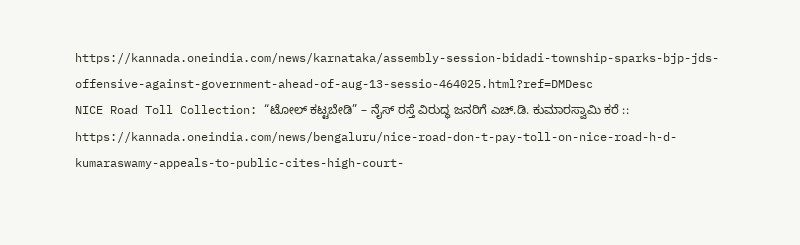https://kannada.oneindia.com/news/karnataka/assembly-session-bidadi-township-sparks-bjp-jds-offensive-against-government-ahead-of-aug-13-sessio-464025.html?ref=DMDesc
NICE Road Toll Collection: “ಟೋಲ್ ಕಟ್ಟಬೇಡಿ” – ನೈಸ್ ರಸ್ತೆ ವಿರುದ್ಧ ಜನರಿಗೆ ಎಚ್.ಡಿ. ಕುಮಾರಸ್ವಾಮಿ ಕರೆ :: https://kannada.oneindia.com/news/bengaluru/nice-road-don-t-pay-toll-on-nice-road-h-d-kumaraswamy-appeals-to-public-cites-high-court-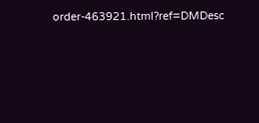order-463921.html?ref=DMDesc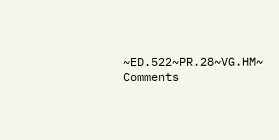~ED.522~PR.28~VG.HM~
Comments